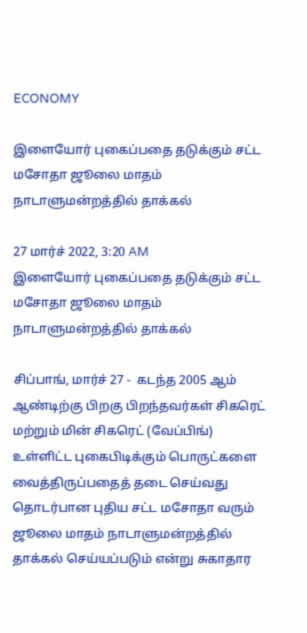ECONOMY

இளையோர் புகைப்பதை தடுக்கும் சட்ட மசோதா ஜூலை மாதம் நாடாளுமன்றத்தில் தாக்கல்

27 மார்ச் 2022, 3:20 AM
இளையோர் புகைப்பதை தடுக்கும் சட்ட மசோதா ஜூலை மாதம் நாடாளுமன்றத்தில் தாக்கல்

சிப்பாங், மார்ச் 27 -  கடந்த 2005 ஆம் ஆண்டிற்கு பிறகு பிறந்தவர்கள் சிகரெட் மற்றும் மின் சிகரெட் (வேப்பிங்) உள்ளிட்ட புகைபிடிக்கும் பொருட்களை வைத்திருப்பதைத் தடை செய்வது தொடர்பான புதிய சட்ட மசோதா வரும் ஜூலை மாதம் நாடாளுமன்றத்தில் தாக்கல் செய்யப்படும் என்று சுகாதார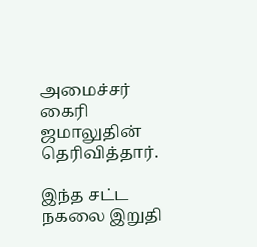அமைச்சர் கைரி ஜமாலுதின் தெரிவித்தார்.

இந்த சட்ட  நகலை இறுதி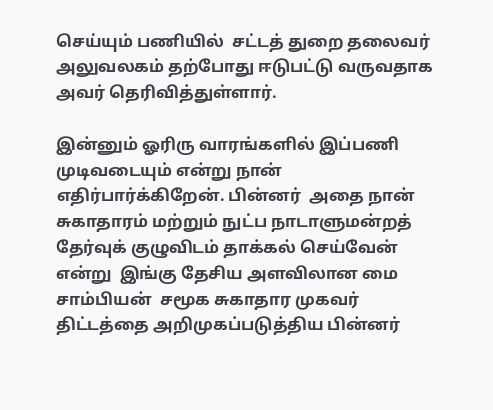செய்யும் பணியில்  சட்டத் துறை தலைவர் அலுவலகம் தற்போது ஈடுபட்டு வருவதாக அவர் தெரிவித்துள்ளார்.

இன்னும் ஓரிரு வாரங்களில் இப்பணி முடிவடையும் என்று நான் எதிர்பார்க்கிறேன். பின்னர்  அதை நான் சுகாதாரம் மற்றும் நுட்ப நாடாளுமன்றத் தேர்வுக் குழுவிடம் தாக்கல் செய்வேன்  என்று  இங்கு தேசிய அளவிலான மை சாம்பியன்  சமூக சுகாதார முகவர் திட்டத்தை அறிமுகப்படுத்திய பின்னர்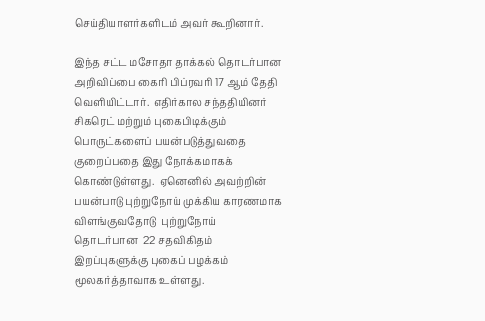செய்தியாளர்களிடம் அவர் கூறினார்.

இந்த சட்ட மசோதா தாக்கல் தொடர்பான அறிவிப்பை கைரி பிப்ரவரி 17 ஆம் தேதி வெளியிட்டார்.  எதிர்கால சந்ததியினர் சிகரெட் மற்றும் புகைபிடிக்கும் பொருட்களைப் பயன்படுத்துவதை குறைப்பதை இது நோக்கமாகக் கொண்டுள்ளது.  ஏனெனில் அவற்றின் பயன்பாடு புற்றுநோய் முக்கிய காரணமாக விளங்குவதோடு  புற்றுநோய் தொடர்பான  22 சதவிகிதம் இறப்புகளுக்கு புகைப் பழக்கம் மூலகர்த்தாவாக உள்ளது.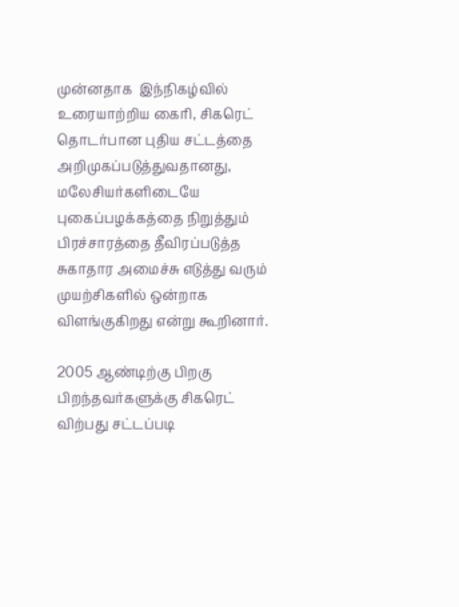முன்னதாக  இந்நிகழ்வில் உரையாற்றிய கைரி, சிகரெட் தொடர்பான புதிய சட்டத்தை அறிமுகப்படுத்துவதானது, மலேசியர்களிடையே புகைப்பழக்கத்தை நிறுத்தும் பிரச்சாரத்தை தீவிரப்படுத்த சுகாதார அமைச்சு எடுத்து வரும் முயற்சிகளில் ஒன்றாக விளங்குகிறது என்று கூறினார்.

2005 ஆண்டிற்கு பிறகு பிறந்தவர்களுக்கு சிகரெட் விற்பது சட்டப்படி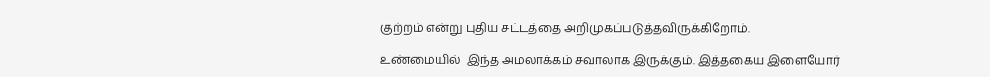குற்றம் என்று புதிய சட்டத்தை அறிமுகப்படுத்தவிருக்கிறோம்.

உண்மையில்  இந்த அமலாக்கம் சவாலாக இருக்கும். இத்தகைய இளையோர்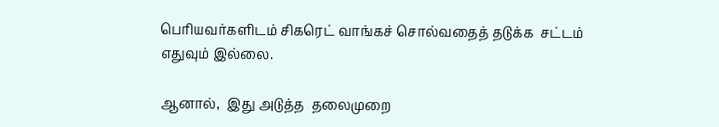பெரியவர்களிடம் சிகரெட் வாங்கச் சொல்வதைத் தடுக்க  சட்டம் எதுவும் இல்லை.

ஆனால்,  இது அடுத்த  தலைமுறை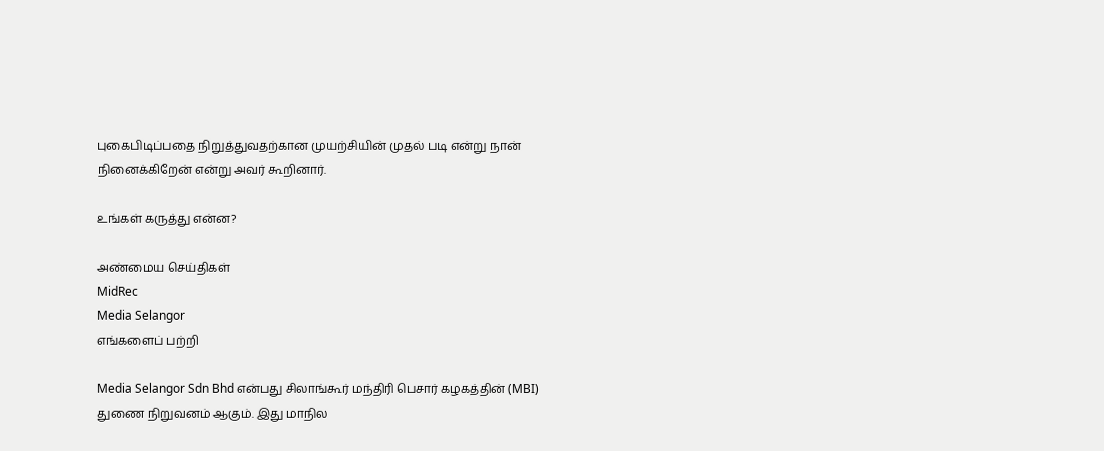புகைபிடிப்பதை நிறுத்துவதற்கான முயற்சியின் முதல் படி என்று நான் நினைக்கிறேன் என்று அவர் கூறினார்.

உங்கள் கருத்து என்ன?

அண்மைய செய்திகள்
MidRec
Media Selangor
எங்களைப் பற்றி

Media Selangor Sdn Bhd என்பது சிலாங்கூர் மந்திரி பெசார் கழகத்தின் (MBI) துணை நிறுவனம் ஆகும். இது மாநில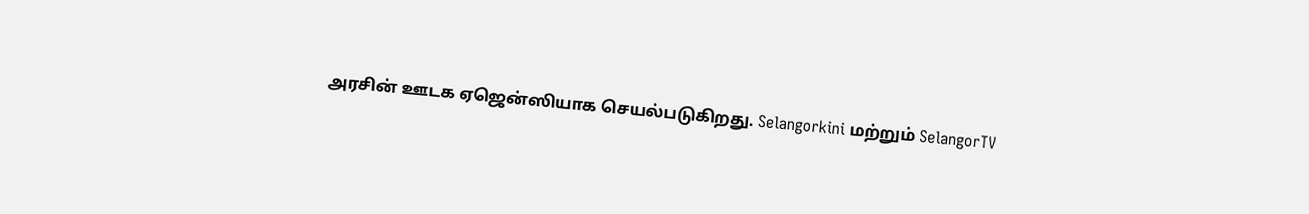அரசின் ஊடக ஏஜென்ஸியாக செயல்படுகிறது. Selangorkini மற்றும் SelangorTV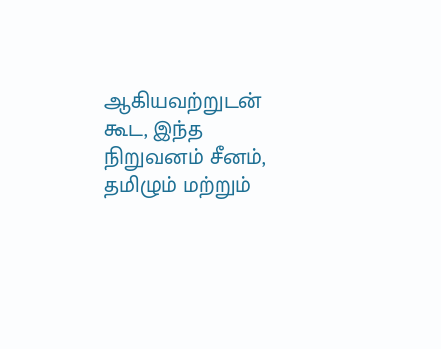ஆகியவற்றுடன் கூட, இந்த நிறுவனம் சீனம், தமிழும் மற்றும்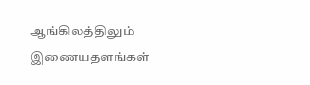ஆங்கிலத்திலும் இணையதளங்கள்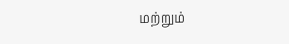மற்றும்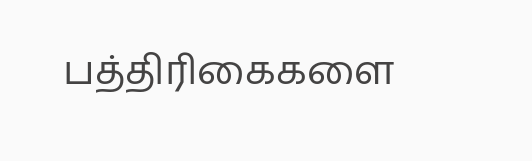பத்திரிகைகளை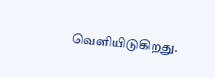வெளியிடுகிறது.